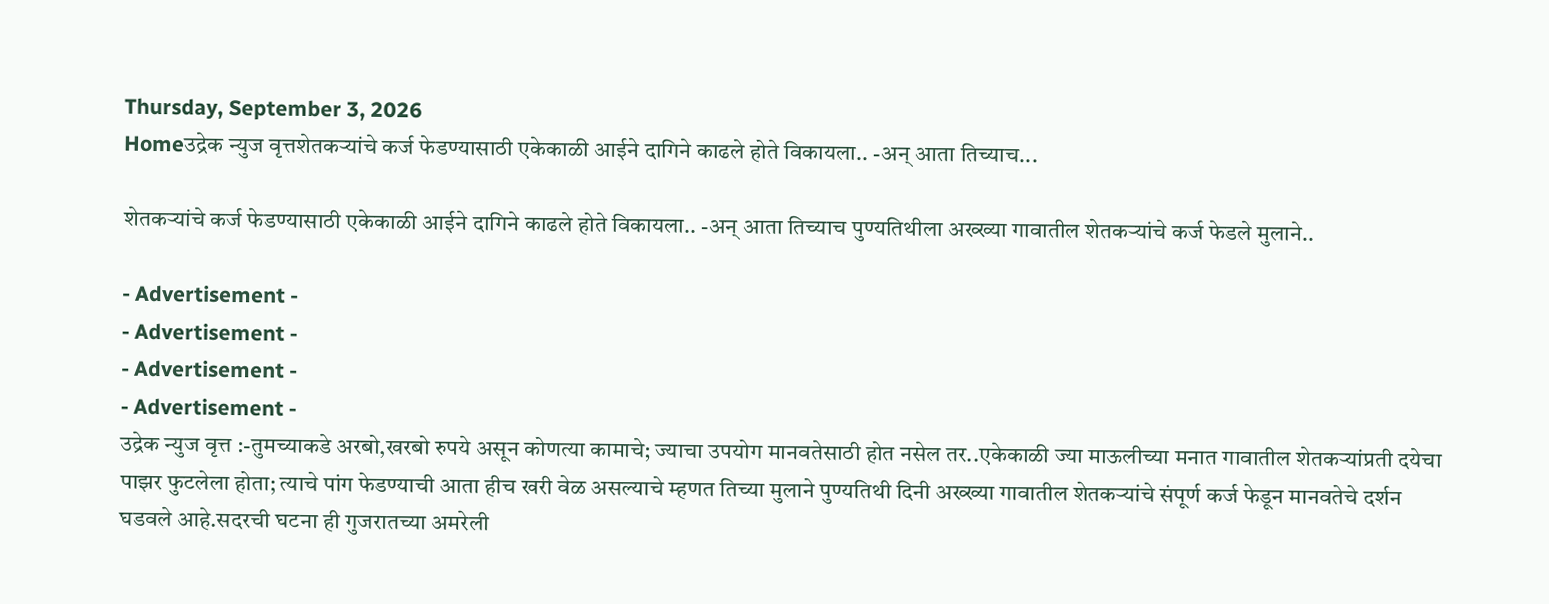Thursday, September 3, 2026
Homeउद्रेक न्युज वृत्तशेतकऱ्यांचे कर्ज फेडण्यासाठी एकेकाळी आईने दागिने काढले होते विकायला.. -अन् आता तिच्याच...

शेतकऱ्यांचे कर्ज फेडण्यासाठी एकेकाळी आईने दागिने काढले होते विकायला.. -अन् आता तिच्याच पुण्यतिथीला अख्ख्या गावातील शेतकऱ्यांचे कर्ज फेडले मुलाने..

- Advertisement -
- Advertisement -
- Advertisement -
- Advertisement -
उद्रेक न्युज वृत्त :-तुमच्याकडे अरबो,खरबो रुपये असून कोणत्या कामाचे; ज्याचा उपयोग मानवतेसाठी होत नसेल तर..एकेकाळी ज्या माऊलीच्या मनात गावातील शेतकऱ्यांप्रती दयेचा पाझर फुटलेला होता; त्याचे पांग फेडण्याची आता हीच खरी वेळ असल्याचे म्हणत तिच्या मुलाने पुण्यतिथी दिनी अख्ख्या गावातील शेतकऱ्यांचे संपूर्ण कर्ज फेडून मानवतेचे दर्शन घडवले आहे.सदरची घटना ही गुजरातच्या अमरेली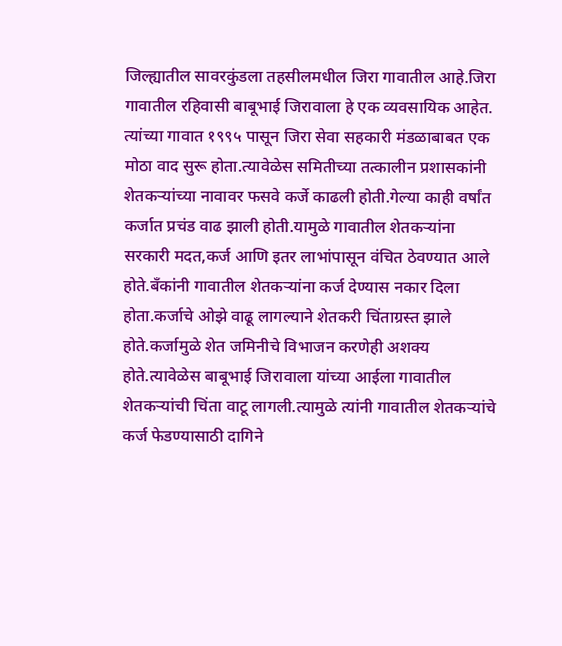जिल्ह्यातील सावरकुंडला तहसीलमधील जिरा गावातील आहे.जिरा गावातील रहिवासी बाबूभाई जिरावाला हे एक व्यवसायिक आहेत. त्यांच्या गावात १९९५ पासून जिरा सेवा सहकारी मंडळाबाबत एक मोठा वाद सुरू होता.त्यावेळेस समितीच्या तत्कालीन प्रशासकांनी शेतकऱ्यांच्या नावावर फसवे कर्जे काढली होती.गेल्या काही वर्षांत कर्जात प्रचंड वाढ झाली होती.यामुळे गावातील शेतकऱ्यांना सरकारी मदत,कर्ज आणि इतर लाभांपासून वंचित ठेवण्यात आले होते.बँकांनी गावातील शेतकऱ्यांना कर्ज देण्यास नकार दिला होता.कर्जाचे ओझे वाढू लागल्याने शेतकरी चिंताग्रस्त झाले होते.कर्जामुळे शेत जमिनीचे विभाजन करणेही अशक्य होते.त्यावेळेस बाबूभाई जिरावाला यांच्या आईला गावातील शेतकऱ्यांची चिंता वाटू लागली.त्यामुळे त्यांनी गावातील शेतकऱ्यांचे कर्ज फेडण्यासाठी दागिने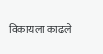विकायला काढले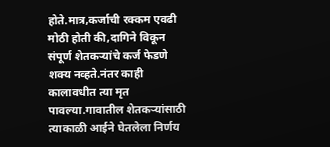होते.मात्र,कर्जाची रक्कम एवढी मोठी होती की,दागिने विकून संपूर्ण शेतकऱ्यांचे कर्ज फेडणे शक्य नव्हते.नंतर काही कालावधीत त्या मृत पावल्या.गावातील शेतकऱ्यांसाठी त्याकाळी आईने घेतलेला निर्णय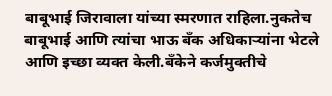बाबूभाई जिरावाला यांच्या स्मरणात राहिला.नुकतेच बाबूभाई आणि त्यांचा भाऊ बँक अधिकाऱ्यांना भेटले आणि इच्छा व्यक्त केली.बँकेने कर्जमुक्तीचे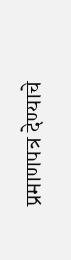प्रमाणपत्र देण्याचे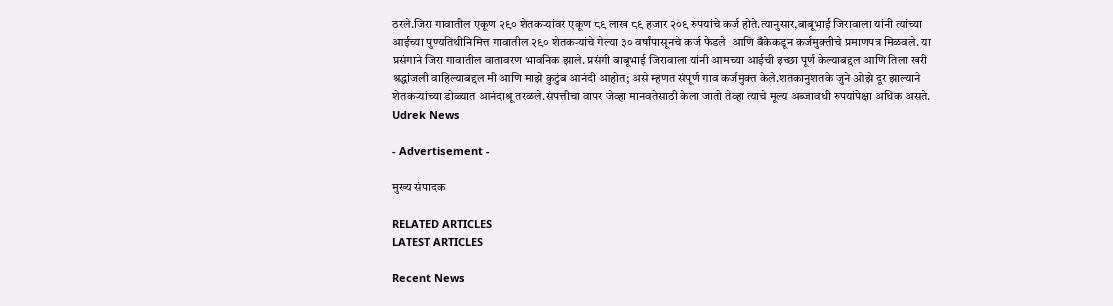ठरले.जिरा गावातील एकूण २९० शेतकऱ्यांवर एकूण ८९ लाख ८९ हजार २०९ रुपयांचे कर्ज होते.त्यानुसार,बाबूभाई जिरावाला यांनी त्यांच्या आईच्या पुण्यतिथीनिमित्त गावातील २९० शेतकऱ्यांचे गेल्या ३० वर्षांपासूनचे कर्ज फेडले  आणि बँकेकडून कर्जमुक्तीचे प्रमाणपत्र मिळवले. या प्रसंगाने जिरा गावातील वातावरण भावनिक झाले. प्रसंगी बाबूभाई जिरावाला यांनी आमच्या आईची इच्छा पूर्ण केल्याबद्दल आणि तिला खरी श्रद्धांजली वाहिल्याबद्दल मी आणि माझे कुटुंब आनंदी आहोत; असे म्हणत संपूर्ण गाव कर्जमुक्त केले.शतकानुशतके जुने ओझे दूर झाल्याने शेतकऱ्यांच्या डोळ्यात आनंदाश्रू तरळले.संपत्तीचा वापर जेव्हा मानवतेसाठी केला जातो तेव्हा त्याचे मूल्य अब्जावधी रुपयांपेक्षा अधिक असते.
Udrek News

- Advertisement -

मुख्य संपादक

RELATED ARTICLES
LATEST ARTICLES

Recent News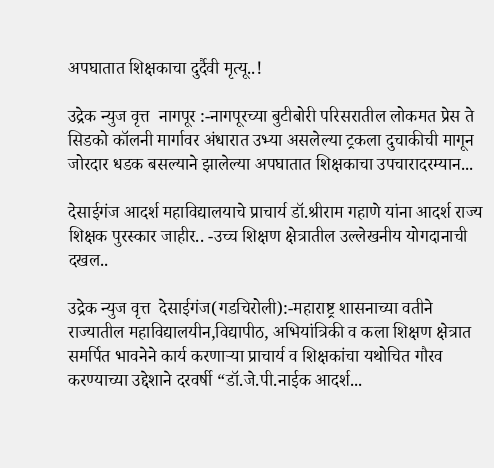अपघातात शिक्षकाचा दुर्दैवी मृत्यू..!

उद्रेक न्युज वृत्त  नागपूर :-नागपूरच्या बुटीबोरी परिसरातील लोकमत प्रेस ते सिडको कॉलनी मार्गावर अंधारात उभ्या असलेल्या ट्रकला दुचाकीची मागून जोरदार धडक बसल्याने झालेल्या अपघातात शिक्षकाचा उपचारादरम्यान...

देसाईगंज आदर्श महाविद्यालयाचे प्राचार्य डॉ.श्रीराम गहाणे यांना आदर्श राज्य शिक्षक पुरस्कार जाहीर.. -उच्च शिक्षण क्षेत्रातील उल्लेखनीय योगदानाची दखल..

उद्रेक न्युज वृत्त  देसाईगंज(गडचिरोली):-महाराष्ट्र शासनाच्या वतीने राज्यातील महाविद्यालयीन,विद्यापीठ, अभियांत्रिकी व कला शिक्षण क्षेत्रात समर्पित भावनेने कार्य करणाऱ्या प्राचार्य व शिक्षकांचा यथोचित गौरव करण्याच्या उद्देशाने दरवर्षी “डॉ.जे.पी.नाईक आदर्श...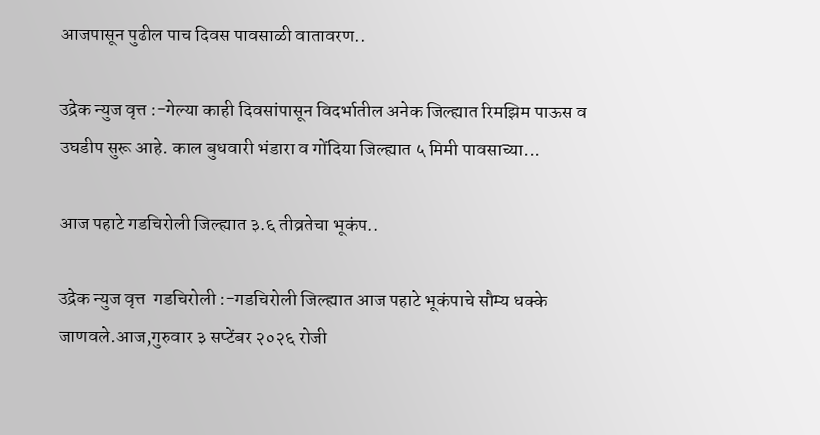आजपासून पुढील पाच दिवस पावसाळी वातावरण..

उद्रेक न्युज वृत्त :-गेल्या काही दिवसांपासून विदर्भातील अनेक जिल्ह्यात रिमझिम पाऊस व उघडीप सुरू आहे. काल बुधवारी भंडारा व गोंदिया जिल्ह्यात ५ मिमी पावसाच्या...

आज पहाटे गडचिरोली जिल्ह्यात ३.६ तीव्रतेचा भूकंप..

उद्रेक न्युज वृत्त  गडचिरोली :-गडचिरोली जिल्ह्यात आज पहाटे भूकंपाचे सौम्य धक्के जाणवले.आज,गुरुवार ३ सप्टेंबर २०२६ रोजी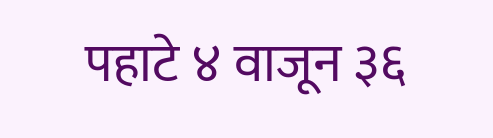पहाटे ४ वाजून ३६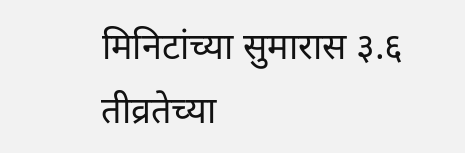मिनिटांच्या सुमारास ३.६ तीव्रतेच्या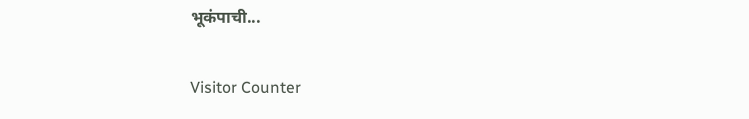भूकंपाची...

Visitor Counter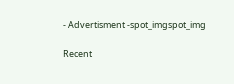- Advertisment -spot_imgspot_img

Recent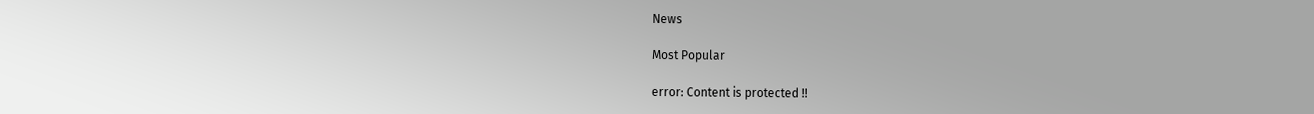News

Most Popular

error: Content is protected !!